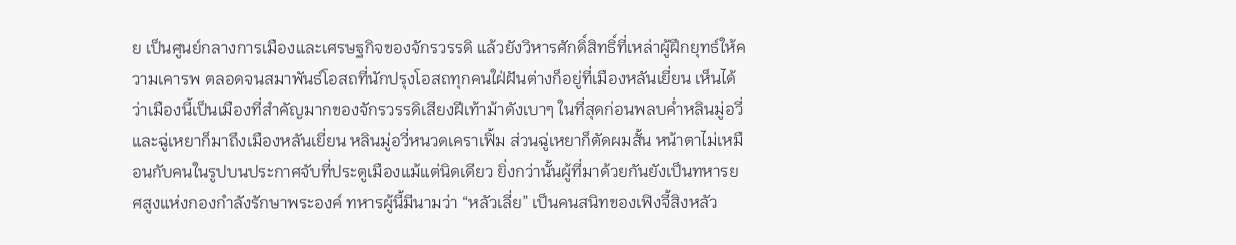ย เป็นศูนย์กลางการเมืองและเศรษฐกิจของจักรวรรดิ แล้วยังวิหารศักดิ์สิทธิ์ที่เหล่าผู้ฝึกยุทธ์ให้ความเคารพ ตลอดจนสมาพันธ์โอสถที่นักปรุงโอสถทุกคนใฝ่ฝันต่างก็อยู่ที่เมืองหลันเยี่ยน เห็นได้ว่าเมืองนี้เป็นเมืองที่สำคัญมากของจักรวรรดิเสียงฝีเท้าม้าดังเบาๆ ในที่สุดก่อนพลบค่ำหลินมู่อวี่และฉู่เหยาก็มาถึงเมืองหลันเยี่ยน หลินมู่อวี่หนวดเคราเฟิ้ม ส่วนฉู่เหยาก็ตัดผมสั้น หน้าตาไม่เหมือนกับคนในรูปบนประกาศจับที่ประตูเมืองแม้แต่นิดเดียว ยิ่งกว่านั้นผู้ที่มาด้วยกันยังเป็นทหารยศสูงแห่งกองกำลังรักษาพระองค์ ทหารผู้นี้มีนามว่า “หลัวเลี่ย” เป็นคนสนิทของเฟิงจี้สิงหลัว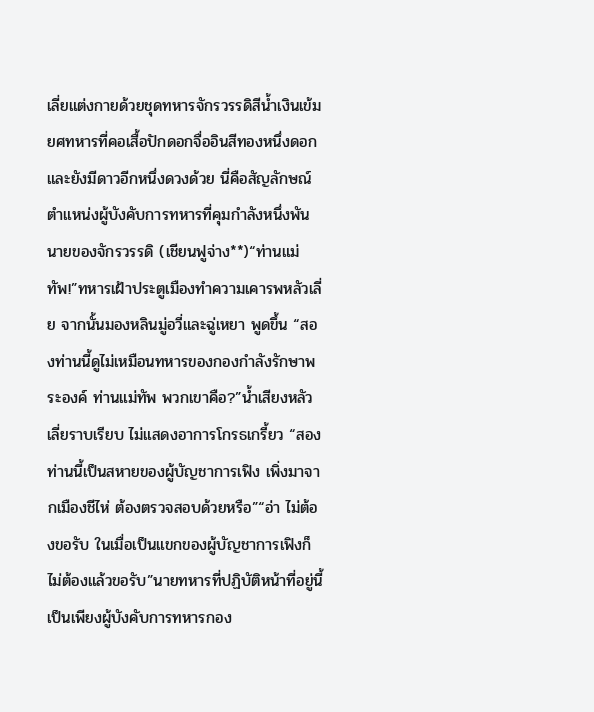เลี่ยแต่งกายด้วยชุดทหารจักรวรรดิสีน้ำเงินเข้ม ยศทหารที่คอเสื้อปักดอกจื่ออินสีทองหนึ่งดอก และยังมีดาวอีกหนึ่งดวงด้วย นี่คือสัญลักษณ์ตำแหน่งผู้บังคับการทหารที่คุมกำลังหนึ่งพันนายของจักรวรรดิ (เชียนฟูจ่าง**)“ท่านแม่ทัพ!”ทหารเฝ้าประตูเมืองทำความเคารพหลัวเลี่ย จากนั้นมองหลินมู่อวี่และฉู่เหยา พูดขึ้น “สองท่านนี้ดูไม่เหมือนทหารของกองกำลังรักษาพระองค์ ท่านแม่ทัพ พวกเขาคือ?”น้ำเสียงหลัวเลี่ยราบเรียบ ไม่แสดงอาการโกรธเกรี้ยว “สองท่านนี้เป็นสหายของผู้บัญชาการเฟิง เพิ่งมาจากเมืองชีไห่ ต้องตรวจสอบด้วยหรือ”“อ่า ไม่ต้องขอรับ ในเมื่อเป็นแขกของผู้บัญชาการเฟิงก็ไม่ต้องแล้วขอรับ”นายทหารที่ปฏิบัติหน้าที่อยู่นี้เป็นเพียงผู้บังคับการทหารกอง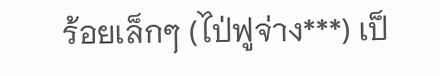ร้อยเล็กๆ (ไป่ฟูจ่าง***) เป็